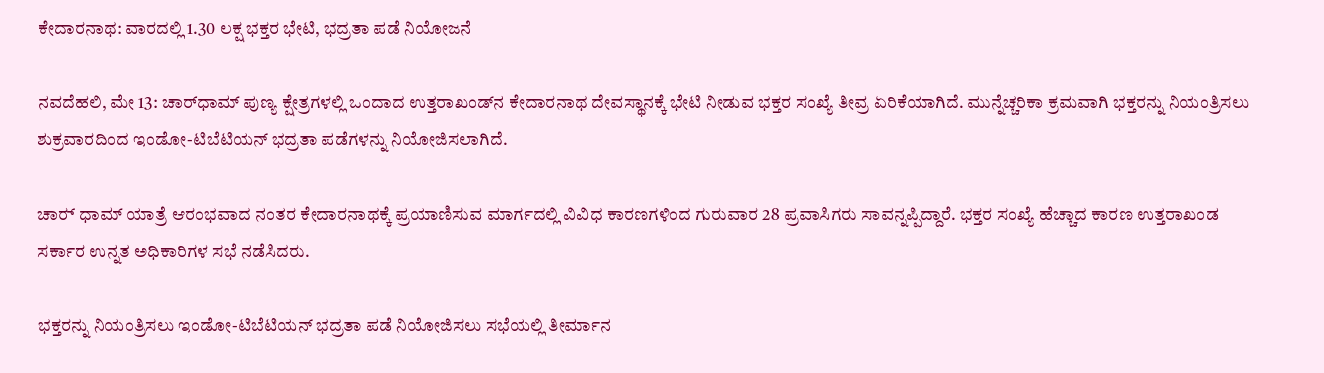ಕೇದಾರನಾಥ: ವಾರದಲ್ಲಿ 1.30 ಲಕ್ಷ ಭಕ್ತರ ಭೇಟಿ, ಭದ್ರತಾ ಪಡೆ ನಿಯೋಜನೆ

ನವದೆಹಲಿ, ಮೇ 13: ಚಾರ್‌ಧಾಮ್ ಪುಣ್ಯ ಕ್ಷೇತ್ರಗಳಲ್ಲಿ ಒಂದಾದ ಉತ್ತರಾಖಂಡ್‌ನ ಕೇದಾರನಾಥ ದೇವಸ್ಥಾನಕ್ಕೆ ಭೇಟಿ ನೀಡುವ ಭಕ್ತರ ಸಂಖ್ಯೆ ತೀವ್ರ ಏರಿಕೆಯಾಗಿದೆ. ಮುನ್ನೆಚ್ಚರಿಕಾ ಕ್ರಮವಾಗಿ ಭಕ್ತರನ್ನು ನಿಯಂತ್ರಿಸಲು ಶುಕ್ರವಾರದಿಂದ ಇಂಡೋ-ಟಿಬೆಟಿಯನ್ ಭದ್ರತಾ ಪಡೆಗಳನ್ನು ನಿಯೋಜಿಸಲಾಗಿದೆ.

ಚಾರ್‍‌ ಧಾಮ್ ಯಾತ್ರೆ ಆರಂಭವಾದ ನಂತರ ಕೇದಾರನಾಥಕ್ಕೆ ಪ್ರಯಾಣಿಸುವ ಮಾರ್ಗದಲ್ಲಿ ವಿವಿಧ ಕಾರಣಗಳಿಂದ ಗುರುವಾರ 28 ಪ್ರವಾಸಿಗರು ಸಾವನ್ನಪ್ಪಿದ್ದಾರೆ. ಭಕ್ತರ ಸಂಖ್ಯೆ ಹೆಚ್ಚಾದ ಕಾರಣ ಉತ್ತರಾಖಂಡ ಸರ್ಕಾರ ಉನ್ನತ ಅಧಿಕಾರಿಗಳ ಸಭೆ ನಡೆಸಿದರು.

ಭಕ್ತರನ್ನು ನಿಯಂತ್ರಿಸಲು ಇಂಡೋ-ಟಿಬೆಟಿಯನ್ ಭದ್ರತಾ ಪಡೆ ನಿಯೋಜಿಸಲು ಸಭೆಯಲ್ಲಿ ತೀರ್ಮಾನ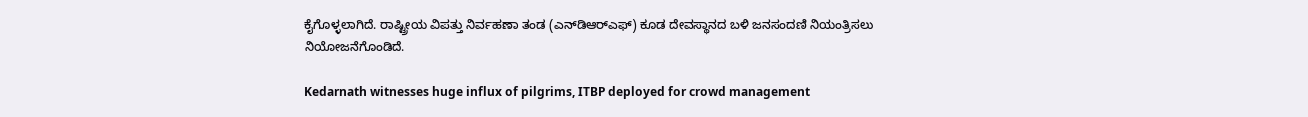ಕೈಗೊಳ್ಳಲಾಗಿದೆ. ರಾಷ್ಟ್ರೀಯ ವಿಪತ್ತು ನಿರ್ವಹಣಾ ತಂಡ (ಎನ್‌ಡಿಆರ್‍‌ಎಫ್‌) ಕೂಡ ದೇವಸ್ಥಾನದ ಬಳಿ ಜನಸಂದಣಿ ನಿಯಂತ್ರಿಸಲು ನಿಯೋಜನೆಗೊಂಡಿದೆ.

Kedarnath witnesses huge influx of pilgrims, ITBP deployed for crowd management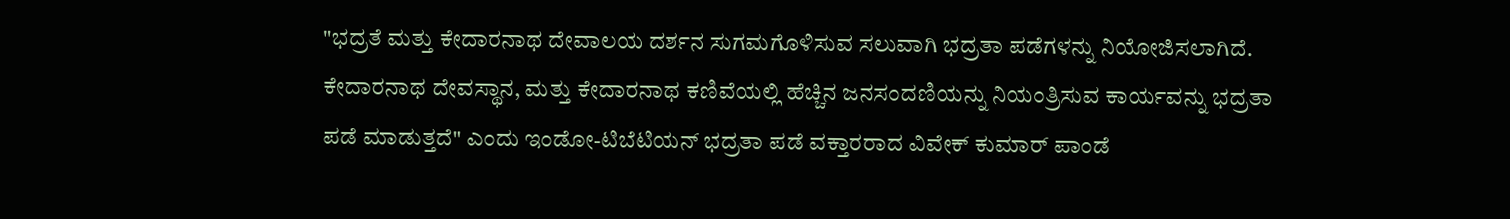"ಭದ್ರತೆ ಮತ್ತು ಕೇದಾರನಾಥ ದೇವಾಲಯ ದರ್ಶನ ಸುಗಮಗೊಳಿಸುವ ಸಲುವಾಗಿ ಭದ್ರತಾ ಪಡೆಗಳನ್ನು ನಿಯೋಜಿಸಲಾಗಿದೆ. ಕೇದಾರನಾಥ ದೇವಸ್ಥಾನ, ಮತ್ತು ಕೇದಾರನಾಥ ಕಣಿವೆಯಲ್ಲಿ ಹೆಚ್ಚಿನ ಜನಸಂದಣಿಯನ್ನು ನಿಯಂತ್ರಿಸುವ ಕಾರ್ಯವನ್ನು ಭದ್ರತಾ ಪಡೆ ಮಾಡುತ್ತದೆ" ಎಂದು ಇಂಡೋ-ಟಿಬೆಟಿಯನ್ ಭದ್ರತಾ ಪಡೆ ವಕ್ತಾರರಾದ ವಿವೇಕ್ ಕುಮಾರ್ ಪಾಂಡೆ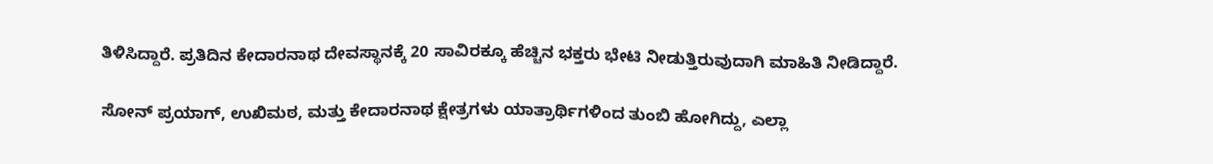ತಿಳಿಸಿದ್ದಾರೆ. ಪ್ರತಿದಿನ ಕೇದಾರನಾಥ ದೇವಸ್ಥಾನಕ್ಕೆ 20 ಸಾವಿರಕ್ಕೂ ಹೆಚ್ಚಿನ ಭಕ್ತರು ಭೇಟಿ ನೀಡುತ್ತಿರುವುದಾಗಿ ಮಾಹಿತಿ ನೀಡಿದ್ದಾರೆ.

ಸೋನ್ ಪ್ರಯಾಗ್, ಉಖಿಮಠ, ಮತ್ತು ಕೇದಾರನಾಥ ಕ್ಷೇತ್ರಗಳು ಯಾತ್ರಾರ್ಥಿಗಳಿಂದ ತುಂಬಿ ಹೋಗಿದ್ದು, ಎಲ್ಲಾ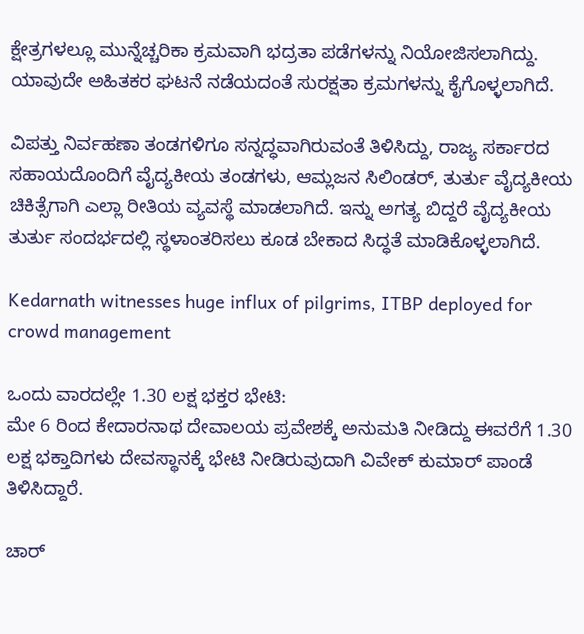ಕ್ಷೇತ್ರಗಳಲ್ಲೂ ಮುನ್ನೆಚ್ಚರಿಕಾ ಕ್ರಮವಾಗಿ ಭದ್ರತಾ ಪಡೆಗಳನ್ನು ನಿಯೋಜಿಸಲಾಗಿದ್ದು. ಯಾವುದೇ ಅಹಿತಕರ ಘಟನೆ ನಡೆಯದಂತೆ ಸುರಕ್ಷತಾ ಕ್ರಮಗಳನ್ನು ಕೈಗೊಳ್ಳಲಾಗಿದೆ.

ವಿಪತ್ತು ನಿರ್ವಹಣಾ ತಂಡಗಳಿಗೂ ಸನ್ನದ್ಧವಾಗಿರುವಂತೆ ತಿಳಿಸಿದ್ದು, ರಾಜ್ಯ ಸರ್ಕಾರದ ಸಹಾಯದೊಂದಿಗೆ ವೈದ್ಯಕೀಯ ತಂಡಗಳು, ಆಮ್ಲಜನ ಸಿಲಿಂಡರ್, ತುರ್ತು ವೈದ್ಯಕೀಯ ಚಿಕಿತ್ಸೆಗಾಗಿ ಎಲ್ಲಾ ರೀತಿಯ ವ್ಯವಸ್ಥೆ ಮಾಡಲಾಗಿದೆ. ಇನ್ನು ಅಗತ್ಯ ಬಿದ್ದರೆ ವೈದ್ಯಕೀಯ ತುರ್ತು ಸಂದರ್ಭದಲ್ಲಿ ಸ್ಥಳಾಂತರಿಸಲು ಕೂಡ ಬೇಕಾದ ಸಿದ್ಧತೆ ಮಾಡಿಕೊಳ್ಳಲಾಗಿದೆ.

Kedarnath witnesses huge influx of pilgrims, ITBP deployed for crowd management

ಒಂದು ವಾರದಲ್ಲೇ 1.30 ಲಕ್ಷ ಭಕ್ತರ ಭೇಟಿ:
ಮೇ 6 ರಿಂದ ಕೇದಾರನಾಥ ದೇವಾಲಯ ಪ್ರವೇಶಕ್ಕೆ ಅನುಮತಿ ನೀಡಿದ್ದು ಈವರೆಗೆ 1.30 ಲಕ್ಷ ಭಕ್ತಾದಿಗಳು ದೇವಸ್ಥಾನಕ್ಕೆ ಭೇಟಿ ನೀಡಿರುವುದಾಗಿ ವಿವೇಕ್ ಕುಮಾರ್ ಪಾಂಡೆ ತಿಳಿಸಿದ್ದಾರೆ.

ಚಾರ್‍‌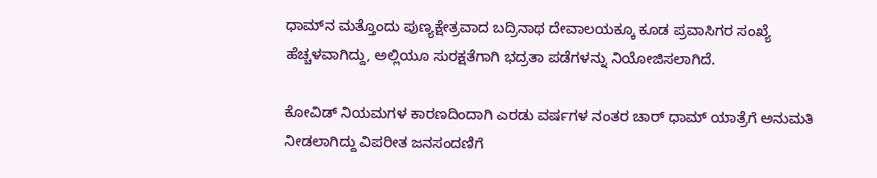ಧಾಮ್‌ನ ಮತ್ತೊಂದು ಪುಣ್ಯಕ್ಷೇತ್ರವಾದ ಬದ್ರಿನಾಥ ದೇವಾಲಯಕ್ಕೂ ಕೂಡ ಪ್ರವಾಸಿಗರ ಸಂಖ್ಯೆ ಹೆಚ್ಚಳವಾಗಿದ್ದು, ಅಲ್ಲಿಯೂ ಸುರಕ್ಷತೆಗಾಗಿ ಭದ್ರತಾ ಪಡೆಗಳನ್ನು ನಿಯೋಜಿಸಲಾಗಿದೆ.

ಕೋವಿಡ್ ನಿಯಮಗಳ ಕಾರಣದಿಂದಾಗಿ ಎರಡು ವರ್ಷಗಳ ನಂತರ ಚಾರ್‍‌ ಧಾಮ್ ಯಾತ್ರೆಗೆ ಅನುಮತಿ ನೀಡಲಾಗಿದ್ದು ವಿಪರೀತ ಜನಸಂದಣಿಗೆ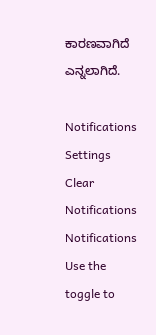ಕಾರಣವಾಗಿದೆ ಎನ್ನಲಾಗಿದೆ.

Notifications
Settings
Clear Notifications
Notifications
Use the toggle to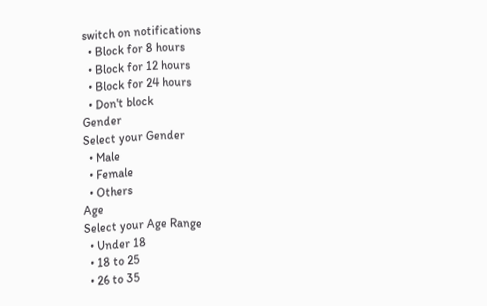switch on notifications
  • Block for 8 hours
  • Block for 12 hours
  • Block for 24 hours
  • Don't block
Gender
Select your Gender
  • Male
  • Female
  • Others
Age
Select your Age Range
  • Under 18
  • 18 to 25
  • 26 to 35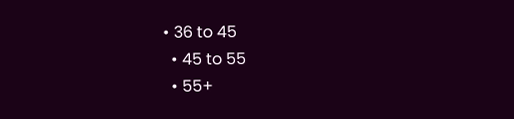• 36 to 45
  • 45 to 55
  • 55+